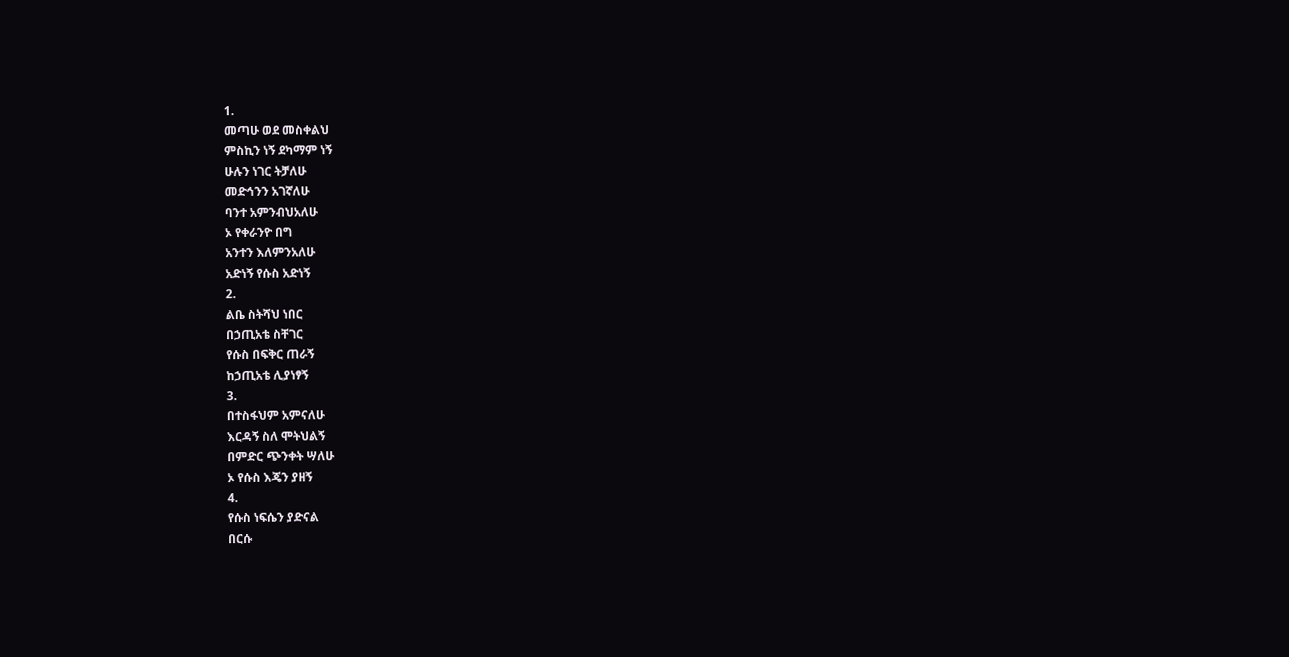1.
መጣሁ ወደ መስቀልህ
ምስኪን ነኝ ደካማም ነኝ
ሁሉን ነገር ትቻለሁ
መድኅንን አገኛለሁ
ባንተ አምንብህአለሁ
ኦ የቀራንዮ በግ
አንተን እለምንአለሁ
አድነኝ የሱስ አድነኝ
2.
ልቤ ስትሻህ ነበር
በኃጢአቴ ስቸገር
የሱስ በፍቅር ጠራኝ
ከኃጢአቴ ሊያነፃኝ
3.
በተስፋህም አምናለሁ
እርዳኝ ስለ ሞትህልኝ
በምድር ጭንቀት ሣለሁ
ኦ የሱስ እጄን ያዘኝ
4.
የሱስ ነፍሴን ያድናል
በርሱ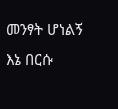መንፃት ሆነልኝ
እኔ በርሱ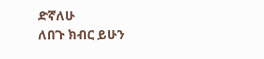ድኛለሁ
ለበጉ ክብር ይሁን